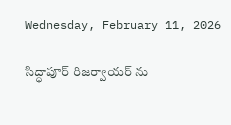Wednesday, February 11, 2026

సిద్ధాపూర్ రిజర్వాయర్ ను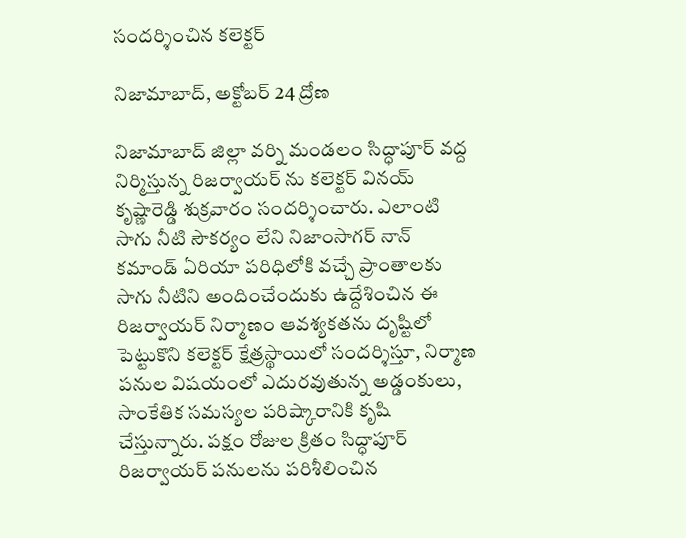సందర్శించిన కలెక్టర్

నిజామాబాద్, అక్టోబర్ 24 ద్రోణ

నిజామాబాద్ జిల్లా వర్ని మండలం సిద్ధాపూర్ వద్ద నిర్మిస్తున్న రిజర్వాయర్ ను కలెక్టర్ వినయ్ కృష్ణారెడ్డి శుక్రవారం సందర్శించారు. ఎలాంటి సాగు నీటి సౌకర్యం లేని నిజాంసాగర్ నాన్ కమాండ్ ఏరియా పరిధిలోకి వచ్చే ప్రాంతాలకు సాగు నీటిని అందించేందుకు ఉద్దేశించిన ఈ రిజర్వాయర్ నిర్మాణం ఆవశ్యకతను దృష్టిలో పెట్టుకొని కలెక్టర్ క్షేత్రస్థాయిలో సందర్శిస్తూ, నిర్మాణ పనుల విషయంలో ఎదురవుతున్న అడ్డంకులు, సాంకేతిక సమస్యల పరిష్కారానికి కృషి చేస్తున్నారు. పక్షం రోజుల క్రితం సిద్ధాపూర్ రిజర్వాయర్ పనులను పరిశీలించిన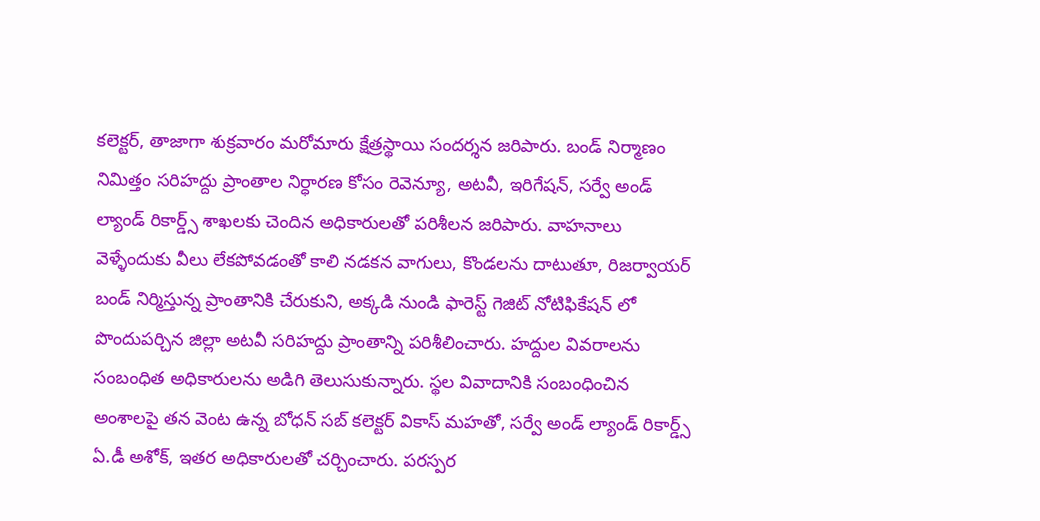కలెక్టర్, తాజాగా శుక్రవారం మరోమారు క్షేత్రస్థాయి సందర్శన జరిపారు. బండ్ నిర్మాణం నిమిత్తం సరిహద్దు ప్రాంతాల నిర్ధారణ కోసం రెవెన్యూ, అటవీ, ఇరిగేషన్, సర్వే అండ్ ల్యాండ్ రికార్డ్స్ శాఖలకు చెందిన అధికారులతో పరిశీలన జరిపారు. వాహనాలు వెళ్ళేందుకు వీలు లేకపోవడంతో కాలి నడకన వాగులు, కొండలను దాటుతూ, రిజర్వాయర్ బండ్ నిర్మిస్తున్న ప్రాంతానికి చేరుకుని, అక్కడి నుండి ఫారెస్ట్ గెజిట్ నోటిఫికేషన్ లో పొందుపర్చిన జిల్లా అటవీ సరిహద్దు ప్రాంతాన్ని పరిశీలించారు. హద్దుల వివరాలను సంబంధిత అధికారులను అడిగి తెలుసుకున్నారు. స్థల వివాదానికి సంబంధించిన అంశాలపై తన వెంట ఉన్న బోధన్ సబ్ కలెక్టర్ వికాస్ మహతో, సర్వే అండ్ ల్యాండ్ రికార్డ్స్ ఏ.డీ అశోక్, ఇతర అధికారులతో చర్చించారు. పరస్పర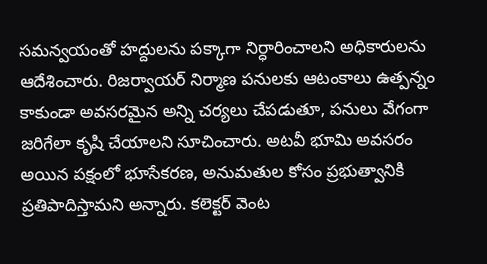సమన్వయంతో హద్దులను పక్కాగా నిర్ధారించాలని అధికారులను ఆదేశించారు. రిజర్వాయర్ నిర్మాణ పనులకు ఆటంకాలు ఉత్పన్నం కాకుండా అవసరమైన అన్ని చర్యలు చేపడుతూ, పనులు వేగంగా జరిగేలా కృషి చేయాలని సూచించారు. అటవీ భూమి అవసరం అయిన పక్షంలో భూసేకరణ, అనుమతుల కోసం ప్రభుత్వానికి ప్రతిపాదిస్తామని అన్నారు. కలెక్టర్ వెంట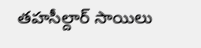తహసీల్దార్ సాయిలు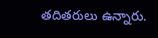తదితరులు ఉన్నారు.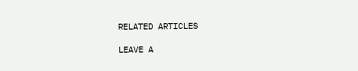RELATED ARTICLES

LEAVE A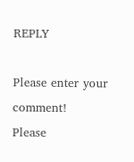REPLY

Please enter your comment!
Please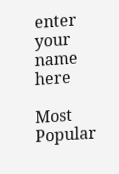enter your name here

Most Popular